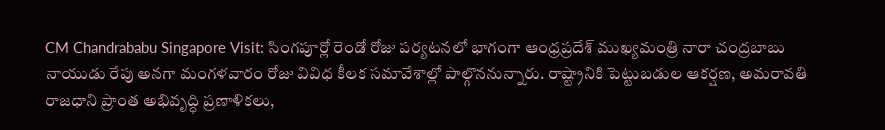CM Chandrababu Singapore Visit: సింగపూర్లో రెండో రోజు పర్యటనలో భాగంగా ఆంధ్రప్రదేశ్ ముఖ్యమంత్రి నారా చంద్రబాబు నాయుడు రేపు అనగా మంగళవారం రోజు వివిధ కీలక సమావేశాల్లో పాల్గొననున్నారు. రాష్ట్రానికి పెట్టుబడుల ఆకర్షణ, అమరావతి రాజధాని ప్రాంత అభివృద్ధి ప్రణాళికలు,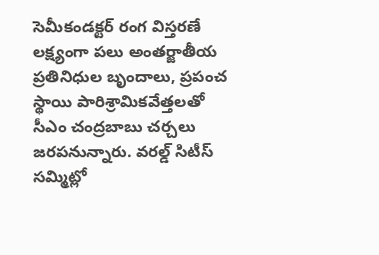సెమీకండక్టర్ రంగ విస్తరణే లక్ష్యంగా పలు అంతర్జాతీయ ప్రతినిధుల బృందాలు, ప్రపంచ స్థాయి పారిశ్రామికవేత్తలతో సీఎం చంద్రబాబు చర్చలు జరపనున్నారు. వరల్డ్ సిటీస్ సమ్మిట్లో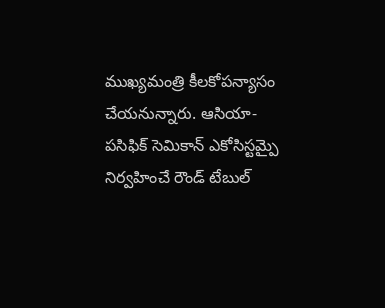ముఖ్యమంత్రి కీలకోపన్యాసం చేయనున్నారు. ఆసియా-పసిఫిక్ సెమికాన్ ఎకోసిస్టమ్పై నిర్వహించే రౌండ్ టేబుల్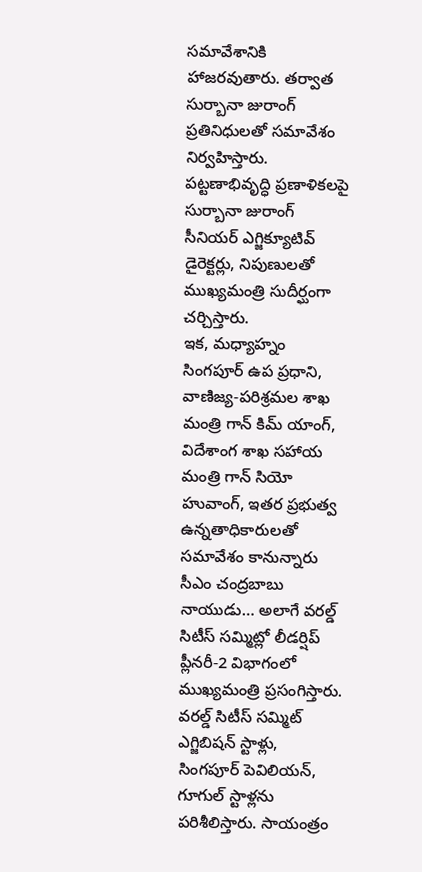సమావేశానికి హాజరవుతారు. తర్వాత సుర్బానా జురాంగ్ ప్రతినిధులతో సమావేశం నిర్వహిస్తారు. పట్టణాభివృద్ధి ప్రణాళికలపై సుర్బానా జురాంగ్ సీనియర్ ఎగ్జిక్యూటివ్ డైరెక్టర్లు, నిపుణులతో ముఖ్యమంత్రి సుదీర్ఘంగా చర్చిస్తారు.
ఇక, మధ్యాహ్నం సింగపూర్ ఉప ప్రధాని, వాణిజ్య-పరిశ్రమల శాఖ మంత్రి గాన్ కిమ్ యాంగ్, విదేశాంగ శాఖ సహాయ మంత్రి గాన్ సియో హువాంగ్, ఇతర ప్రభుత్వ ఉన్నతాధికారులతో సమావేశం కానున్నారు సీఎం చంద్రబాబు నాయుడు… అలాగే వరల్డ్ సిటీస్ సమ్మిట్లో లీడర్షిప్ ప్లీనరీ-2 విభాగంలో ముఖ్యమంత్రి ప్రసంగిస్తారు. వరల్డ్ సిటీస్ సమ్మిట్ ఎగ్జిబిషన్ స్టాళ్లు, సింగపూర్ పెవిలియన్, గూగుల్ స్టాళ్లను పరిశీలిస్తారు. సాయంత్రం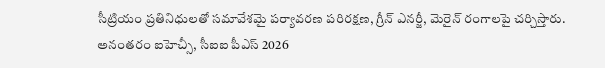సీట్రియం ప్రతినిధులతో సమావేశమై పర్యావరణ పరిరక్షణ, గ్రీన్ ఎనర్జీ, మెరైన్ రంగాలపై చర్చిస్తారు. అనంతరం ఐహెచ్సీ, సీఐఐ పీఎస్ 2026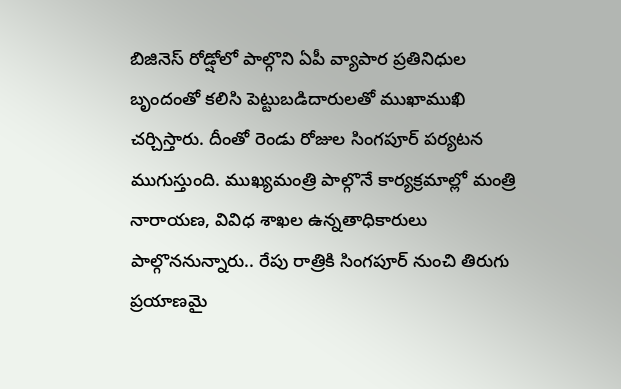బిజినెస్ రోడ్షోలో పాల్గొని ఏపీ వ్యాపార ప్రతినిధుల బృందంతో కలిసి పెట్టుబడిదారులతో ముఖాముఖి చర్చిస్తారు. దీంతో రెండు రోజుల సింగపూర్ పర్యటన ముగుస్తుంది. ముఖ్యమంత్రి పాల్గొనే కార్యక్రమాల్లో మంత్రి నారాయణ, వివిధ శాఖల ఉన్నతాధికారులు పాల్గొననున్నారు.. రేపు రాత్రికి సింగపూర్ నుంచి తిరుగు ప్రయాణమై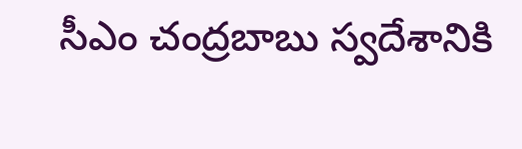సీఎం చంద్రబాబు స్వదేశానికి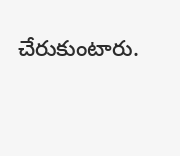చేరుకుంటారు.